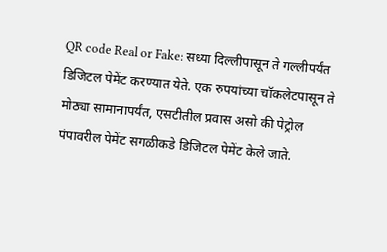QR code Real or Fake: सध्या दिल्लीपासून ते गल्लीपर्यंत डिजिटल पेमेंट करण्यात येते. एक रुपयांच्या चॉकलेटपासून ते मोठ्या सामानापर्यंत, एसटीतील प्रवास असो की पेट्रोल पंपावरील पेमेंट सगळीकडे डिजिटल पेमेंट केले जाते.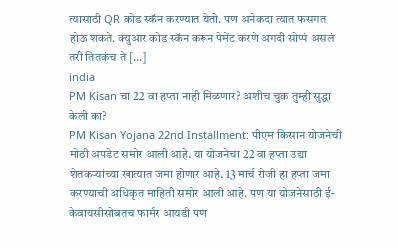त्यासाठी QR कोड स्कॅन करण्यात येतो. पण अनेकदा त्यात फसगत होऊ शकते. क्युआर कोड स्कॅन करून पेमेंट करणे अगदी सोप्पं असलं तरी तितकंच ते […]
india
PM Kisan चा 22 वा हप्ता नाही मिळणार? अशीच चुक तुम्ही सुद्धा केली का?
PM Kisan Yojana 22nd Installment: पीएम किसान योजनेची मोठी अपडेट समोर आली आहे. या योजनेचा 22 वा हप्ता उद्या शेतकऱ्यांच्या खात्यात जमा होणार आहे. 13 मार्च रोजी हा हप्ता जमा करण्याची अधिकृत माहिती समोर आली आहे. पण या योजनेसाठी ई-केवायसीसोबतच फार्मर आयडी पण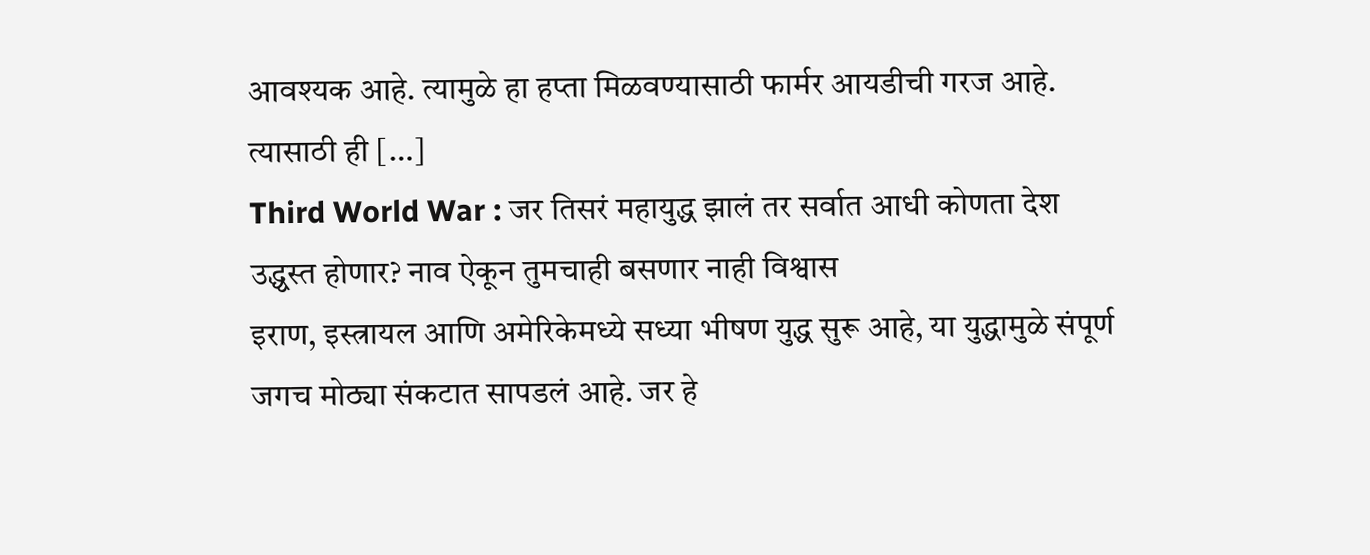आवश्यक आहे. त्यामुळे हा हप्ता मिळवण्यासाठी फार्मर आयडीची गरज आहे. त्यासाठी ही […]
Third World War : जर तिसरं महायुद्ध झालं तर सर्वात आधी कोणता देश उद्ध्वस्त होणार? नाव ऐकून तुमचाही बसणार नाही विश्वास
इराण, इस्त्रायल आणि अमेरिकेमध्ये सध्या भीषण युद्ध सुरू आहे, या युद्धामुळे संपूर्ण जगच मोठ्या संकटात सापडलं आहे. जर हे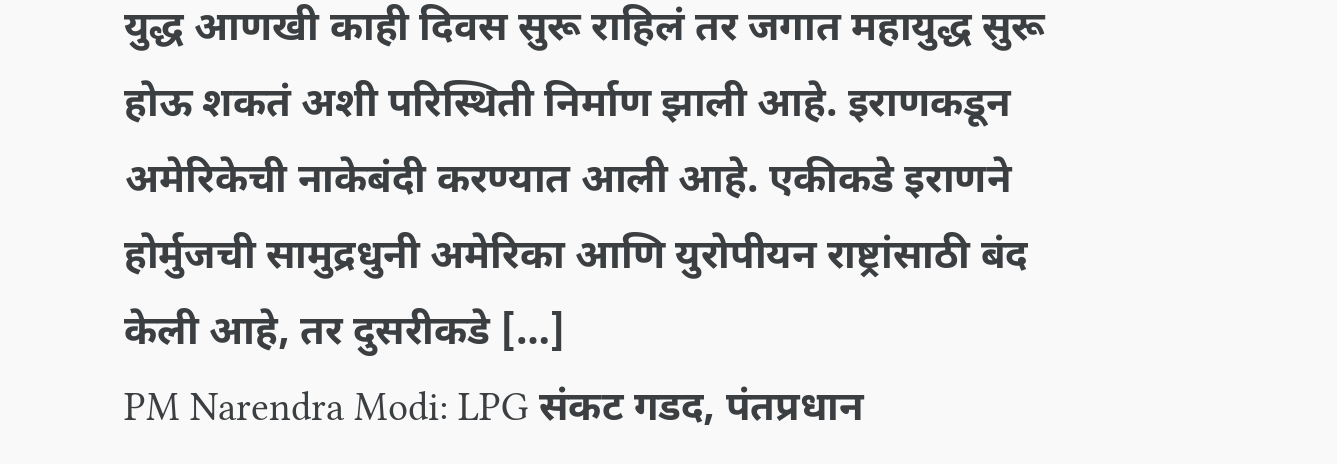युद्ध आणखी काही दिवस सुरू राहिलं तर जगात महायुद्ध सुरू होऊ शकतं अशी परिस्थिती निर्माण झाली आहे. इराणकडून अमेरिकेची नाकेबंदी करण्यात आली आहे. एकीकडे इराणने होर्मुजची सामुद्रधुनी अमेरिका आणि युरोपीयन राष्ट्रांसाठी बंद केली आहे, तर दुसरीकडे […]
PM Narendra Modi: LPG संकट गडद, पंतप्रधान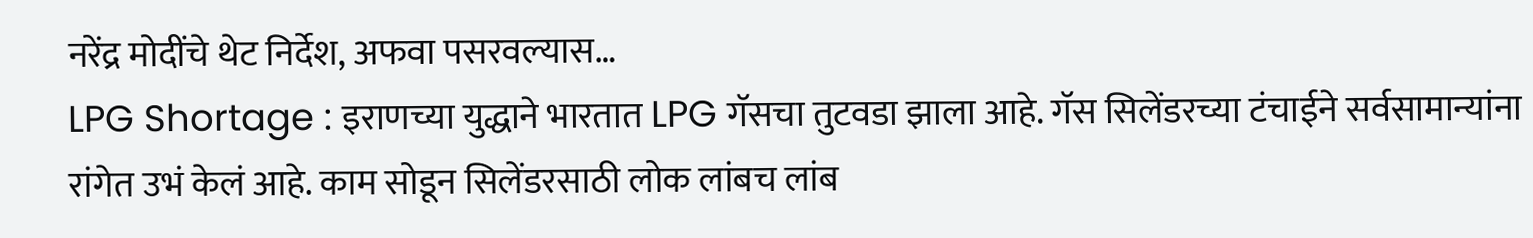नरेंद्र मोदींचे थेट निर्देश, अफवा पसरवल्यास…
LPG Shortage : इराणच्या युद्धाने भारतात LPG गॅसचा तुटवडा झाला आहे. गॅस सिलेंडरच्या टंचाईने सर्वसामान्यांना रांगेत उभं केलं आहे. काम सोडून सिलेंडरसाठी लोक लांबच लांब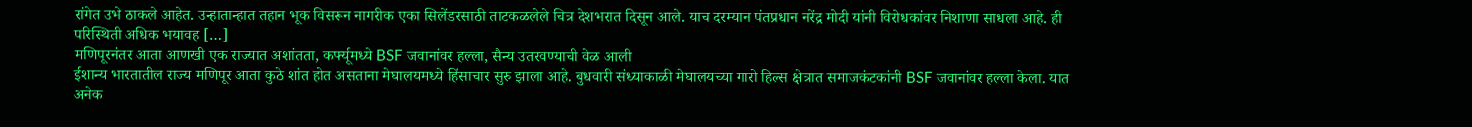रांगेत उभे ठाकले आहेत. उन्हातान्हात तहान भूक विसरून नागरीक एका सिलेंडरसाठी ताटकळलेले चित्र देशभरात दिसून आले. याच दरम्यान पंतप्रधान नरेंद्र मोदी यांनी विरोधकांवर निशाणा साधला आहे. ही परिस्थिती अधिक भयावह […]
मणिपूरनंतर आता आणखी एक राज्यात अशांतता, कर्फ्यूमध्ये BSF जवानांवर हल्ला, सैन्य उतरवण्याची वेळ आली
ईशान्य भारतातील राज्य मणिपूर आता कुठे शांत होत असताना मेघालयमध्ये हिंसाचार सुरु झाला आहे. बुधवारी संध्याकाळी मेघालयच्या गारो हिल्स क्षेत्रात समाजकंटकांनी BSF जवानांवर हल्ला केला. यात अनेक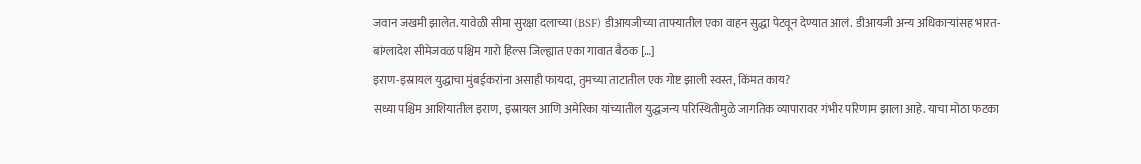जवान जखमी झालेत. यावेळी सीमा सुरक्षा दलाच्या (BSF) डीआयजीच्या ताफ्यातील एका वाहन सुद्धा पेटवून देण्यात आलं. डीआयजी अन्य अधिकाऱ्यांसह भारत-बांग्लादेश सीमेजवळ पश्चिम गारो हिल्स जिल्ह्यात एका गावात बैठक […]
इराण-इस्रायल युद्धाचा मुंबईकरांना असाही फायदा, तुमच्या ताटातील एक गोष्ट झाली स्वस्त, किंमत काय?
सध्या पश्चिम आशियातील इराण, इस्रायल आणि अमेरिका यांच्यातील युद्धजन्य परिस्थितीमुळे जागतिक व्यापारावर गंभीर परिणाम झाला आहे. याचा मोठा फटका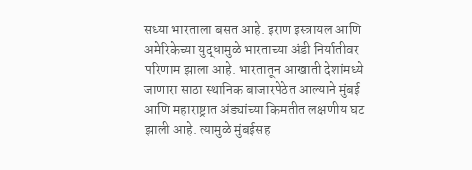सध्या भारताला बसत आहे. इराण इस्त्रायल आणि अमेरिकेच्या युद्धामुळे भारताच्या अंडी निर्यातीवर परिणाम झाला आहे. भारतातून आखाती देशांमध्ये जाणारा साठा स्थानिक बाजारपेठेत आल्याने मुंबई आणि महाराष्ट्रात अंड्यांच्या किमतीत लक्षणीय घट झाली आहे. त्यामुळे मुंबईसह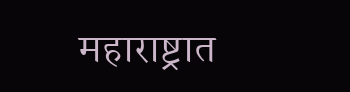महाराष्ट्रात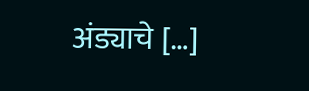अंड्याचे […]